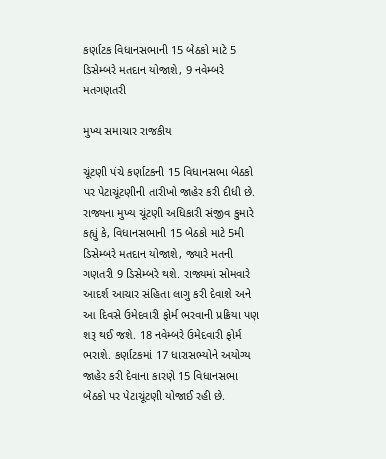કર્ણાટક વિધાનસભાની 15 બેઠકો માટે 5 ડિસેમ્બરે મતદાન યોજાશે, 9 નવેમ્બરે મતગણતરી

મુખ્ય સમાચાર રાજકીય

ચૂંટણી પંચે કર્ણાટકની 15 વિધાનસભા બેઠકો પર પેટાચૂંટણીની તારીખો જાહેર કરી દીધી છે. રાજ્યના મુખ્ય ચૂંટણી અધિકારી સંજીવ કુમારે કહ્યું કે, વિધાનસભાની 15 બેઠકો માટે 5મી ડિસેમ્બરે મતદાન યોજાશે, જ્યારે મતની ગણતરી 9 ડિસેમ્બરે થશે. રાજ્યમાં સોમવારે આદર્શ આચાર સંહિતા લાગુ કરી દેવાશે અને આ દિવસે ઉમેદવારી ફોર્મ ભરવાની પ્રક્રિયા પણ શરૂ થઈ જશે. 18 નવેમ્બરે ઉમેદવારી ફોર્મ ભરાશે. કર્ણાટકમાં 17 ધારાસભ્યોને અયોગ્ય જાહેર કરી દેવાના કારણે 15 વિધાનસભા બેઠકો પર પેટાચૂંટણી યોજાઈ રહી છે.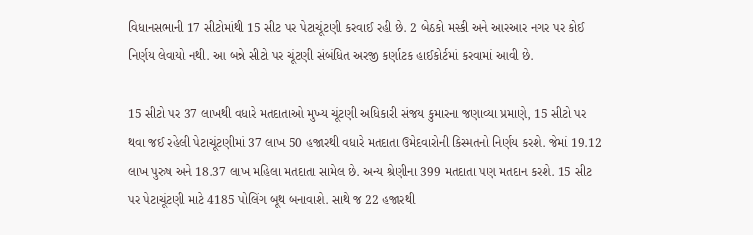વિધાનસભાની 17 સીટોમાંથી 15 સીટ પર પેટાચૂંટણી કરવાઈ રહી છે. 2 બેઠકો મસ્કી અને આરઆર નગર પર કોઈ નિર્ણય લેવાયો નથી. આ બન્ને સીટો પર ચૂંટણી સંબંધિત અરજી કર્ણાટક હાઈકોર્ટમાં કરવામાં આવી છે.

15 સીટો પર 37 લાખથી વધારે મતદાતાઓ મુખ્ય ચૂંટણી અધિકારી સંજય કુમારના જણાવ્યા પ્રમાણે, 15 સીટો પર થવા જઈ રહેલી પેટાચૂંટણીમાં 37 લાખ 50 હજારથી વધારે મતદાતા ઉમેદવારોની કિસ્મતનો નિર્ણય કરશે. જેમાં 19.12 લાખ પુરુષ અને 18.37 લાખ મહિલા મતદાતા સામેલ છે. અન્ય શ્રેણીના 399 મતદાતા પણ મતદાન કરશે. 15 સીટ પર પેટાચૂંટણી માટે 4185 પોલિંગ બૂથ બનાવાશે. સાથે જ 22 હજારથી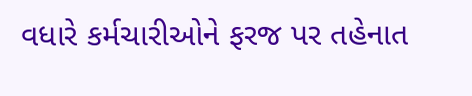વધારે કર્મચારીઓને ફરજ પર તહેનાત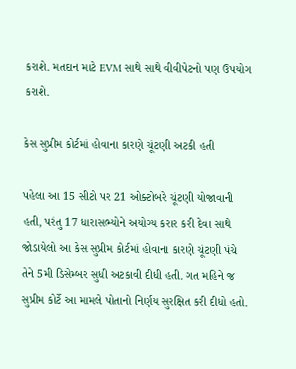કરાશે. મતદાન માટે EVM સાથે સાથે વીવીપેટનો પણ ઉપયોગ કરાશે.

કેસ સુપ્રીમ કોર્ટમાં હોવાના કારણે ચૂંટણી અટકી હતી

પહેલા આ 15 સીટો પર 21 ઓક્ટોબરે ચૂંટણી યોજાવાની હતી, પરંતુ 17 ધારાસભ્યોને અયોગ્ય કરાર કરી દેવા સાથે જોડાયેલો આ કેસ સુપ્રીમ કોર્ટમાં હોવાના કારણે ચૂંટણી પંચે તેને 5મી ડિસેમ્બર સુધી અટકાવી દીધી હતી. ગત મહિને જ સુપ્રીમ કોર્ટે આ મામલે પોતાનો નિર્ણય સુરક્ષિત કરી દીધો હતો.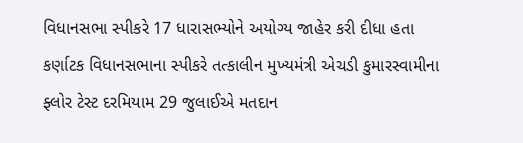વિધાનસભા સ્પીકરે 17 ધારાસભ્યોને અયોગ્ય જાહેર કરી દીધા હતા
કર્ણાટક વિધાનસભાના સ્પીકરે તત્કાલીન મુખ્યમંત્રી એચડી કુમારસ્વામીના ફ્લોર ટેસ્ટ દરમિયામ 29 જુલાઈએ મતદાન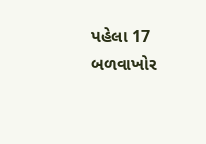પહેલા 17 બળવાખોર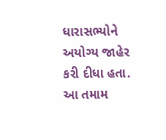ધારાસભ્યોને અયોગ્ય જાહેર કરી દીધા હતા. આ તમામ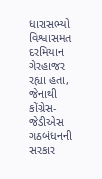ધારાસભ્યો વિશ્વાસમત દરમિયાન ગેરહાજર રહ્યા હતા, જેનાથી કોંગ્રેસ-જેડીએસ ગઠબંધનની સરકાર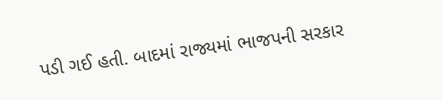પડી ગઈ હતી. બાદમાં રાજ્યમાં ભાજપની સરકાર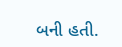બની હતી.